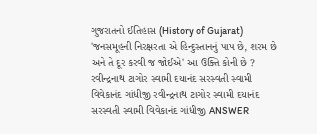ગુજરાતનો ઈતિહાસ (History of Gujarat) 'જનસમૂહની નિરક્ષરતા એ હિન્દુસ્તાનનું પાપ છે, શરમ છે અને તે દૂર કરવી જ જોઈએ' આ ઉક્તિ કોની છે ? રવીન્દ્રનાથ ટાગોર સ્વામી દયાનંદ સરસ્વતી સ્વામી વિવેકાનંદ ગાંધીજી રવીન્દ્રનાથ ટાગોર સ્વામી દયાનંદ સરસ્વતી સ્વામી વિવેકાનંદ ગાંધીજી ANSWER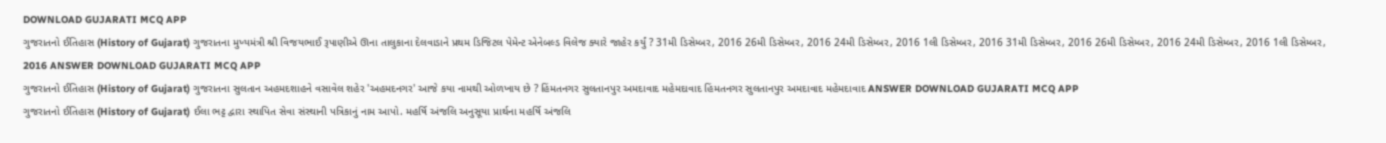DOWNLOAD GUJARATI MCQ APP
ગુજરાતનો ઈતિહાસ (History of Gujarat) ગુજરાતના મુખ્યમંત્રી શ્રી વિજયભાઈ રૂપાણીએ ઊના તાલુકાના દેલવાડાને પ્રથમ ડિજિટલ પેમેન્ટ એનેબલ્ડ વિલેજ ક્યારે જાહેર કર્યું ? 31મી ડિસેમ્બર, 2016 26મી ડિસેમ્બર, 2016 24મી ડિસેમ્બર, 2016 1લી ડિસેમ્બર, 2016 31મી ડિસેમ્બર, 2016 26મી ડિસેમ્બર, 2016 24મી ડિસેમ્બર, 2016 1લી ડિસેમ્બર, 2016 ANSWER DOWNLOAD GUJARATI MCQ APP
ગુજરાતનો ઈતિહાસ (History of Gujarat) ગુજરાતના સુલતાન અહમદશાહને વસાવેલ શહેર 'અહમદનગર' આજે કયા નામથી ઓળખાય છે ? હિંમતનગર સુલતાનપુર અમદાવાદ મહેમદાવાદ હિંમતનગર સુલતાનપુર અમદાવાદ મહેમદાવાદ ANSWER DOWNLOAD GUJARATI MCQ APP
ગુજરાતનો ઈતિહાસ (History of Gujarat) ઈલા ભટ્ટ દ્વારા સ્થાપિત સેવા સંસ્થાની પત્રિકાનું નામ આપો. મહર્ષિ અંજલિ અનુસૂયા પ્રાર્થના મહર્ષિ અંજલિ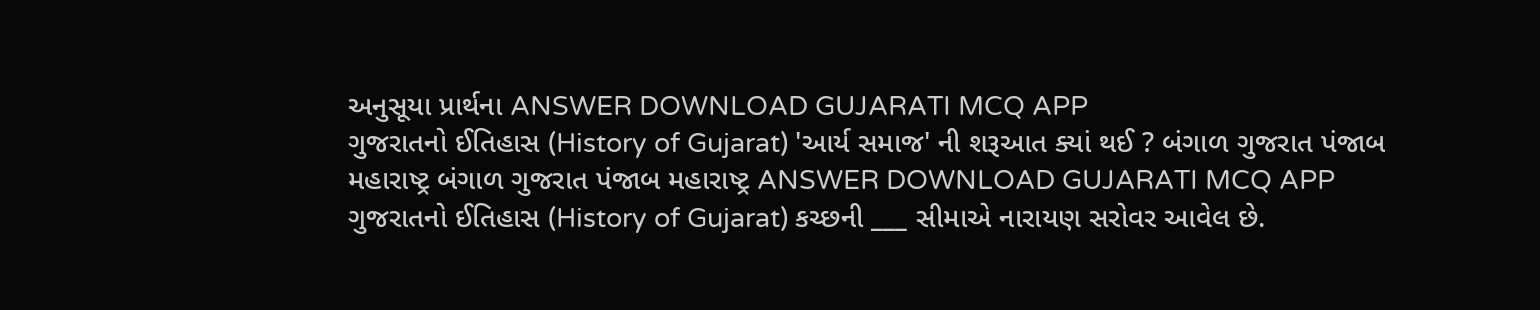અનુસૂયા પ્રાર્થના ANSWER DOWNLOAD GUJARATI MCQ APP
ગુજરાતનો ઈતિહાસ (History of Gujarat) 'આર્ય સમાજ' ની શરૂઆત ક્યાં થઈ ? બંગાળ ગુજરાત પંજાબ મહારાષ્ટ્ર બંગાળ ગુજરાત પંજાબ મહારાષ્ટ્ર ANSWER DOWNLOAD GUJARATI MCQ APP
ગુજરાતનો ઈતિહાસ (History of Gujarat) કચ્છની ___ સીમાએ નારાયણ સરોવર આવેલ છે.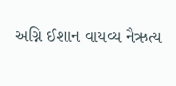અગ્નિ ઈશાન વાયવ્ય નૈઋત્ય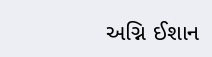અગ્નિ ઈશાન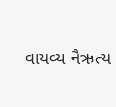વાયવ્ય નૈઋત્ય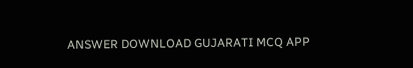ANSWER DOWNLOAD GUJARATI MCQ APP